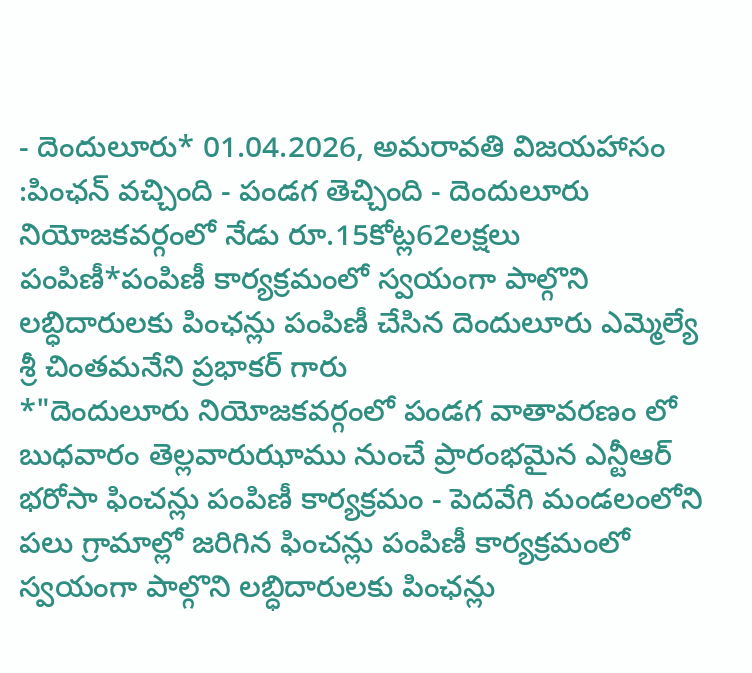- దెందులూరు* 01.04.2026, అమరావతి విజయహాసం :పింఛన్ వచ్చింది - పండగ తెచ్చింది - దెందులూరు నియోజకవర్గంలో నేడు రూ.15కోట్ల62లక్షలు పంపిణీ*పంపిణీ కార్యక్రమంలో స్వయంగా పాల్గొని లబ్ధిదారులకు పింఛన్లు పంపిణీ చేసిన దెందులూరు ఎమ్మెల్యే శ్రీ చింతమనేని ప్రభాకర్ గారు
*"దెందులూరు నియోజకవర్గంలో పండగ వాతావరణం లో బుధవారం తెల్లవారుఝాము నుంచే ప్రారంభమైన ఎన్టీఆర్ భరోసా ఫించన్లు పంపిణీ కార్యక్రమం - పెదవేగి మండలంలోని పలు గ్రామాల్లో జరిగిన ఫించన్లు పంపిణీ కార్యక్రమంలో స్వయంగా పాల్గొని లబ్ధిదారులకు పింఛన్లు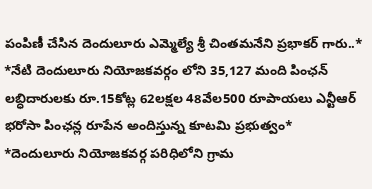పంపిణీ చేసిన దెందులూరు ఎమ్మెల్యే శ్రీ చింతమనేని ప్రభాకర్ గారు..*
*నేటి దెందులూరు నియోజకవర్గం లోని 35,127 మంది పింఛన్ లబ్ధిదారులకు రూ.15కోట్ల 62లక్షల 48వేల500 రూపాయలు ఎన్టీఆర్ భరోసా పింఛన్ల రూపేన అందిస్తున్న కూటమి ప్రభుత్వం*
*దెందులూరు నియోజకవర్గ పరిధిలోని గ్రామ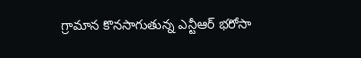గ్రామాన కొనసాగుతున్న ఎన్టీఆర్ భరోసా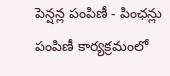పెన్షన్ల పంపిణీ - పింఛన్లు పంపిణీ కార్యక్రమంలో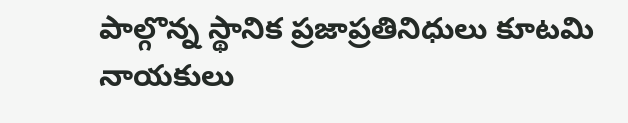పాల్గొన్న స్థానిక ప్రజాప్రతినిధులు కూటమి నాయకులు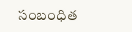సంబంధిత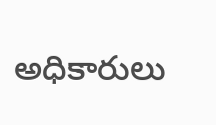అధికారులు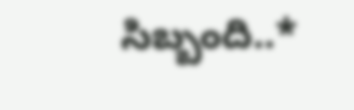సిబ్బంది..*